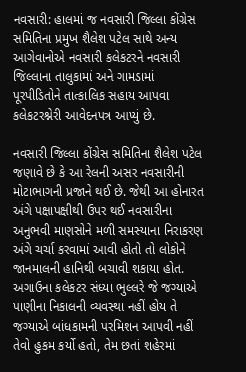નવસારી: હાલમાં જ નવસારી જિલ્લા કોંગ્રેસ સમિતિના પ્રમુખ શૈલેશ પટેલ સાથે અન્ય આગેવાનોએ નવસારી કલેકટરને નવસારી જિલ્લાના તાલુકામાં અને ગામડામાં પૂરપીડિતોને તાત્કાલિક સહાય આપવા કલેકટરશ્નેરી આવેદનપત્ર આપ્યું છે.

નવસારી જિલ્લા કોંગ્રેસ સમિતિના શૈલેશ પટેલ જણાવે છે કે આ રેલની અસર નવસારીની મોટાભાગની પ્રજાને થઈ છે. જેથી આ હોનારત અંગે પક્ષાપક્ષીથી ઉપર થઈ નવસારીના અનુભવી માણસોને મળી સમસ્યાના નિરાકરણ અંગે ચર્ચા કરવામાં આવી હોતો તો લોકોને જાનમાલની હાનિથી બચાવી શકાયા હોત. અગાઉના કલેકટર સંધ્યા ભુલ્લરે જે જગ્યાએ પાણીના નિકાલની વ્યવસ્થા નહીં હોય તે જગ્યાએ બાંધકામની પરમિશન આપવી નહીં તેવો હુકમ કર્યો હતો, તેમ છતાં શહેરમાં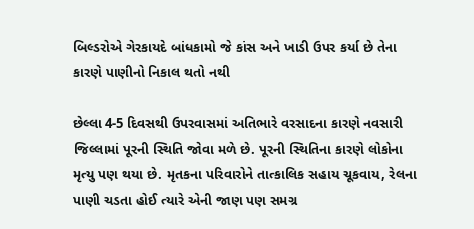બિલ્ડરોએ ગેરકાયદે બાંધકામો જે કાંસ અને ખાડી ઉપર કર્યા છે તેના કારણે પાણીનો નિકાલ થતો નથી

છેલ્લા 4-5 દિવસથી ઉપરવાસમાં અતિભારે વરસાદના કારણે નવસારી જિલ્લામાં પૂરની સ્થિતિ જોવા મળે છે. પૂરની સ્થિતિના કારણે લોકોના મૃત્યુ પણ થયા છે. મૃતકના પરિવારોને તાત્કાલિક સહાય ચૂકવાય, રેલના પાણી ચડતા હોઈ ત્યારે એની જાણ પણ સમગ્ર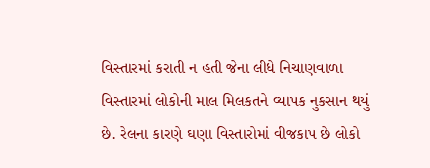વિસ્તારમાં કરાતી ન હતી જેના લીધે નિચાણવાળા વિસ્તારમાં લોકોની માલ મિલકતને વ્યાપક નુકસાન થયું છે. રેલના કારણે ઘણા વિસ્તારોમાં વીજકાપ છે લોકો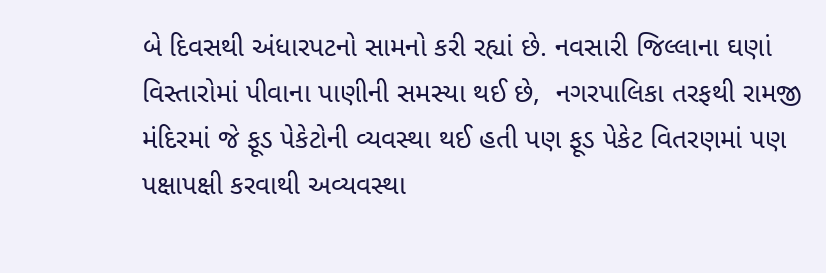બે દિવસથી અંધારપટનો સામનો કરી રહ્યાં છે. નવસારી જિલ્લાના ઘણાં વિસ્તારોમાં પીવાના પાણીની સમસ્યા થઈ છે,  નગરપાલિકા તરફથી રામજી મંદિરમાં જે ફૂડ પેકેટોની વ્યવસ્થા થઈ હતી પણ ફૂડ પેકેટ વિતરણમાં પણ પક્ષાપક્ષી કરવાથી અવ્યવસ્થા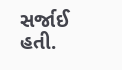સર્જાઈ હતી.